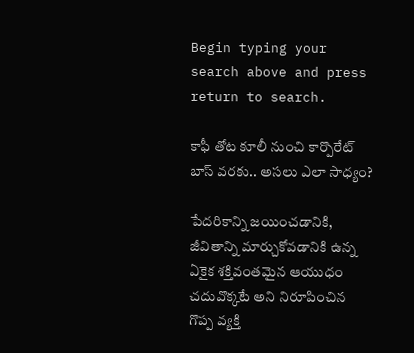Begin typing your search above and press return to search.

కాఫీ తోట కూలీ నుంచి కార్పొరేట్ బాస్‌ వరకు.. అసలు ఎలా సాధ్యం?

పేదరికాన్ని జయించడానికి, జీవితాన్ని మార్చుకోవడానికి ఉన్న ఏకైక శక్తివంతమైన ఆయుధం చదువొక్కటే అని నిరూపించిన గొప్ప వ్యక్తి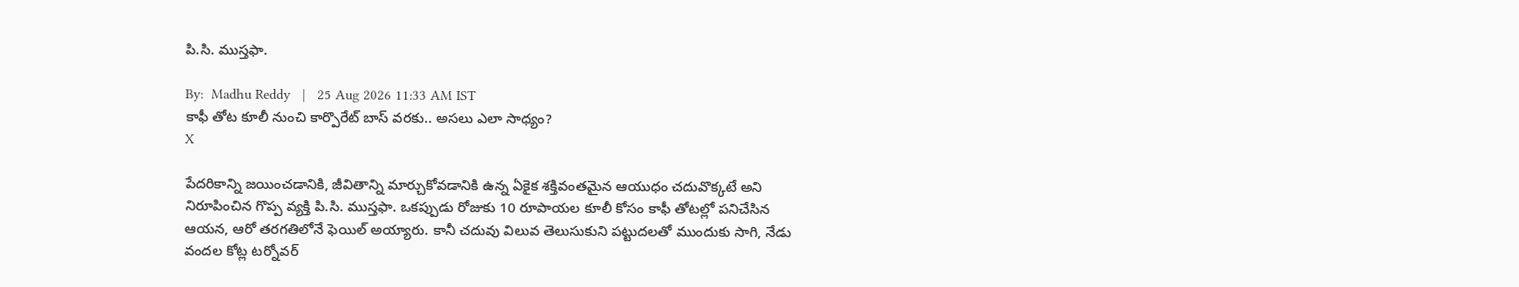పి.సి. ముస్తఫా.

By:  Madhu Reddy   |   25 Aug 2026 11:33 AM IST
కాఫీ తోట కూలీ నుంచి కార్పొరేట్ బాస్‌ వరకు.. అసలు ఎలా సాధ్యం?
X

పేదరికాన్ని జయించడానికి, జీవితాన్ని మార్చుకోవడానికి ఉన్న ఏకైక శక్తివంతమైన ఆయుధం చదువొక్కటే అని నిరూపించిన గొప్ప వ్యక్తి పి.సి. ముస్తఫా. ఒకప్పుడు రోజుకు 10 రూపాయల కూలీ కోసం కాఫీ తోటల్లో పనిచేసిన ఆయన, ఆరో తరగతిలోనే ఫెయిల్ అయ్యారు. కానీ చదువు విలువ తెలుసుకుని పట్టుదలతో ముందుకు సాగి, నేడు వందల కోట్ల టర్నోవర్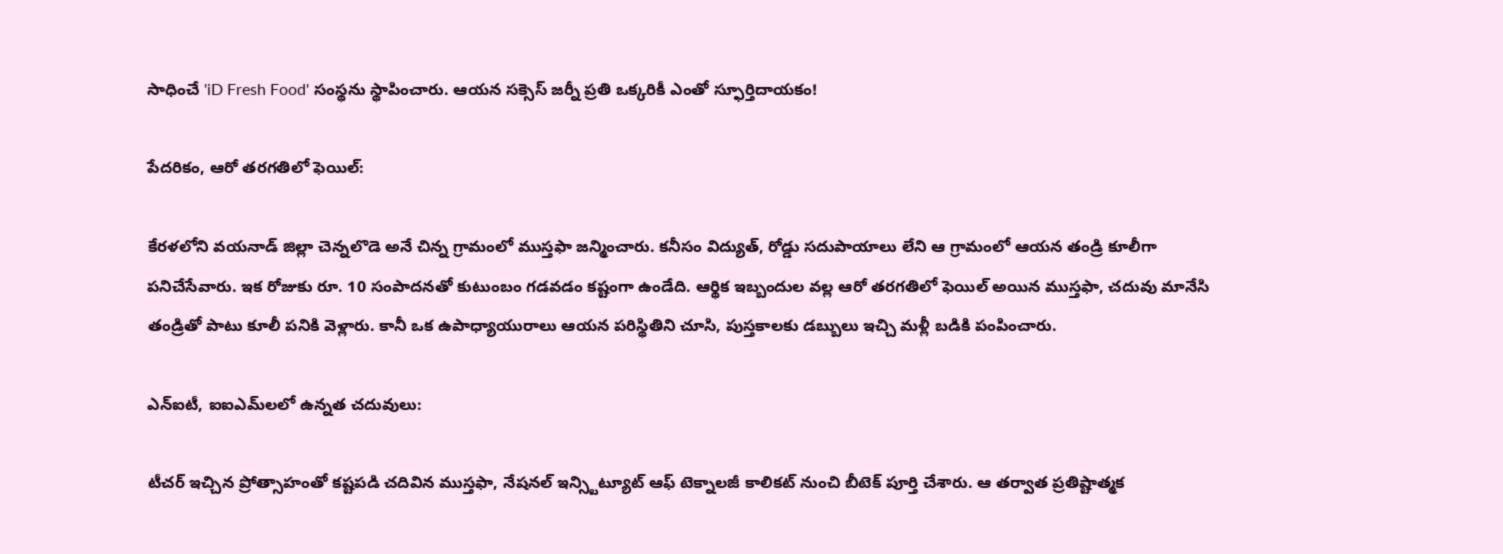సాధించే 'iD Fresh Food' సంస్థను స్థాపించారు. ఆయన సక్సెస్ జర్నీ ప్రతి ఒక్కరికీ ఎంతో స్ఫూర్తిదాయకం!

పేదరికం, ఆరో తరగతిలో ఫెయిల్:

కేరళలోని వయనాడ్ జిల్లా చెన్నలొడె అనే చిన్న గ్రామంలో ముస్తఫా జన్మించారు. కనీసం విద్యుత్, రోడ్డు సదుపాయాలు లేని ఆ గ్రామంలో ఆయన తండ్రి కూలీగా పనిచేసేవారు. ఇక రోజుకు రూ. 10 సంపాదనతో కుటుంబం గడవడం కష్టంగా ఉండేది. ఆర్థిక ఇబ్బందుల వల్ల ఆరో తరగతిలో ఫెయిల్ అయిన ముస్తఫా, చదువు మానేసి తండ్రితో పాటు కూలీ పనికి వెళ్లారు. కానీ ఒక ఉపాధ్యాయురాలు ఆయన పరిస్థితిని చూసి, పుస్తకాలకు డబ్బులు ఇచ్చి మళ్లీ బడికి పంపించారు.

ఎన్‌ఐటీ, ఐఐఎమ్‌లలో ఉన్నత చదువులు:

టీచర్ ఇచ్చిన ప్రోత్సాహంతో కష్టపడి చదివిన ముస్తఫా, నేషనల్ ఇన్స్టిట్యూట్ ఆఫ్ టెక్నాలజీ కాలికట్ నుంచి బీటెక్ పూర్తి చేశారు. ఆ తర్వాత ప్రతిష్టాత్మక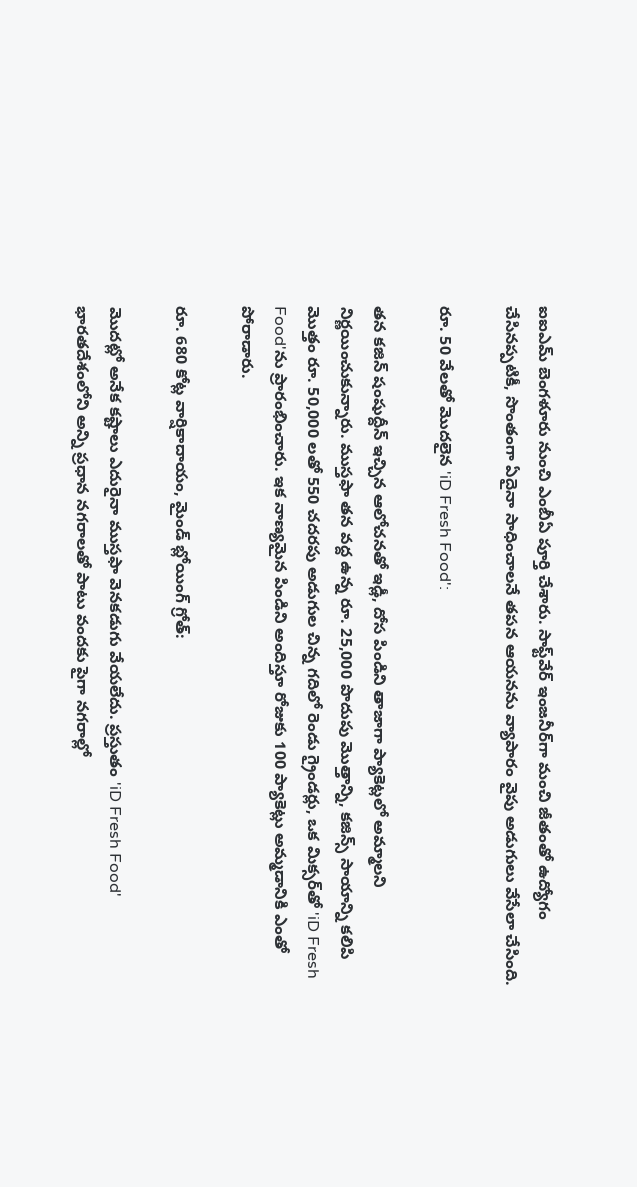ఐఐఎమ్ బెంగళూరు నుంచి ఎంబీఏ పూర్తి చేశారు. సాఫ్ట్‌వేర్ ఇంజనీర్‌గా మంచి జీతంతో ఉద్యోగం చేసినప్పటికీ, సొంతంగా ఏదైనా సాధించాలనే తపన ఆయనను వ్యాపారం వైపు అడుగులు వేసేలా చేసింది.

రూ. 50 వేలతో మొదలైన 'iD Fresh Food':

తన కజిన్ షంషుద్దీన్ ఇచ్చిన ఆలోచనతో ఇడ్లీ, దోస పిండిని తాజాగా ప్యాకెట్లలో అమ్మాలని నిర్ణయించుకున్నారు. ముస్తఫా తన వద్ద ఉన్న రూ. 25,000 పొదుపు మొత్తాన్ని, కజిన్స్ సాయాన్ని కలిపి మొత్తం రూ. 50,000 లతో 550 చదరపు అడుగుల చిన్న గదిలో రెండు గ్రైండర్లు, ఒక మిక్సర్‌తో 'iD Fresh Food'ను ప్రారంభించారు. ఇక నాణ్యమైన పిండిని అందిస్తూ రోజుకు 100 ప్యాకెట్లు అమ్మడానికి ఎంతో పోరాడారు.

రూ. 680 కోట్ల వార్షికాదాయం, మైండ్ బ్లోయింగ్ గ్రోత్:

మొదట్లో అనేక కష్టాలు ఎదురైనా ముస్తఫా వెనకడుగు వేయలేదు. ప్రస్తుతం 'iD Fresh Food' భారతదేశంలోని అన్ని ప్రధాన నగరాలతో పాటు వందకు పైగా నగరాల్లో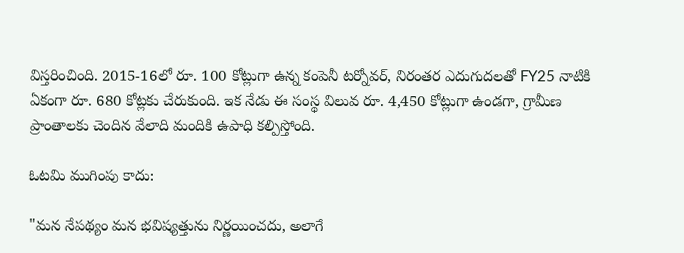విస్తరించింది. 2015-16లో రూ. 100 కోట్లుగా ఉన్న కంపెనీ టర్నోవర్, నిరంతర ఎదుగుదలతో FY25 నాటికి ఏకంగా రూ. 680 కోట్లకు చేరుకుంది. ఇక నేడు ఈ సంస్థ విలువ రూ. 4,450 కోట్లుగా ఉండగా, గ్రామీణ ప్రాంతాలకు చెందిన వేలాది మందికి ఉపాధి కల్పిస్తోంది.

ఓటమి ముగింపు కాదు:

"మన నేపథ్యం మన భవిష్యత్తును నిర్ణయించదు, అలాగే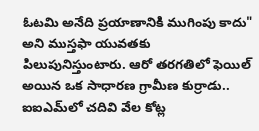ఓటమి అనేది ప్రయాణానికి ముగింపు కాదు" అని ముస్తఫా యువతకు పిలుపునిస్తుంటారు. ఆరో తరగతిలో ఫెయిల్ అయిన ఒక సాధారణ గ్రామీణ కుర్రాడు.. ఐఐఎమ్‌లో చదివి వేల కోట్ల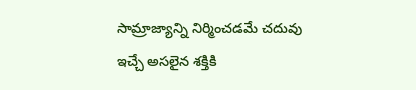సామ్రాజ్యాన్ని నిర్మించడమే చదువు ఇచ్చే అసలైన శక్తికి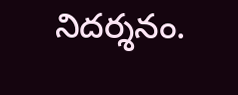నిదర్శనం.